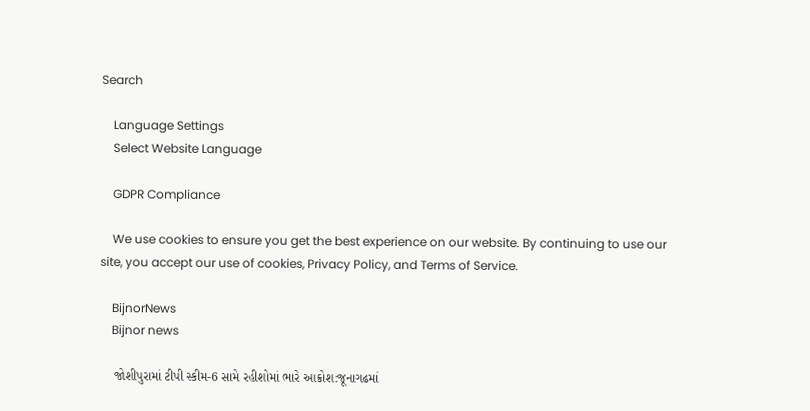Search

    Language Settings
    Select Website Language

    GDPR Compliance

    We use cookies to ensure you get the best experience on our website. By continuing to use our site, you accept our use of cookies, Privacy Policy, and Terms of Service.

    BijnorNews
    Bijnor news

    જોશીપુરામાં ટીપી સ્કીમ-6 સામે રહીશોમાં ભારે આક્રોશ:જૂનાગઢમાં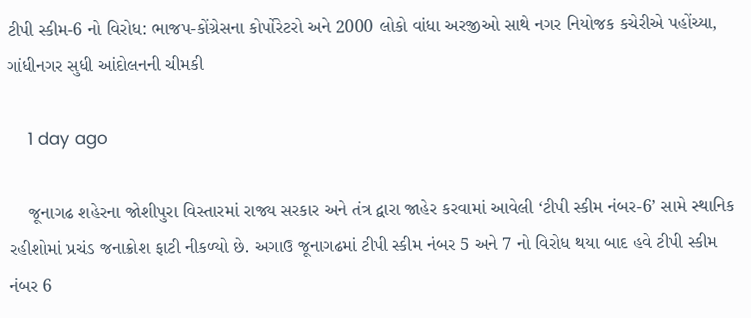ટીપી સ્કીમ-6 નો વિરોધ: ભાજપ-કોંગ્રેસના કોર્પોરેટરો અને 2000 લોકો વાંધા અરજીઓ સાથે નગર નિયોજક કચેરીએ પહોંચ્યા, ગાંધીનગર સુધી આંદોલનની ચીમકી

    1 day ago

    જૂનાગઢ શહેરના જોશીપુરા વિસ્તારમાં રાજ્ય સરકાર અને તંત્ર દ્વારા જાહેર કરવામાં આવેલી ‘ટીપી સ્કીમ નંબર-6’ સામે સ્થાનિક રહીશોમાં પ્રચંડ જનાક્રોશ ફાટી નીકળ્યો છે. અગાઉ જૂનાગઢમાં ટીપી સ્કીમ નંબર 5 અને 7 નો વિરોધ થયા બાદ હવે ટીપી સ્કીમ નંબર 6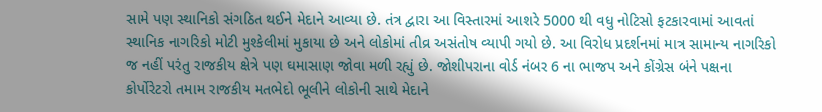સામે પણ સ્થાનિકો સંગઠિત થઈને મેદાને આવ્યા છે. તંત્ર દ્વારા આ વિસ્તારમાં આશરે 5000 થી વધુ નોટિસો ફટકારવામાં આવતાં સ્થાનિક નાગરિકો મોટી મુશ્કેલીમાં મુકાયા છે અને લોકોમાં તીવ્ર અસંતોષ વ્યાપી ગયો છે. આ વિરોધ પ્રદર્શનમાં માત્ર સામાન્ય નાગરિકો જ નહીં પરંતુ રાજકીય ક્ષેત્રે પણ ઘમાસાણ જોવા મળી રહ્યું છે. જોશીપરાના વોર્ડ નંબર 6 ના ભાજપ અને કોંગ્રેસ બંને પક્ષના કોર્પોરેટરો તમામ રાજકીય મતભેદો ભૂલીને લોકોની સાથે મેદાને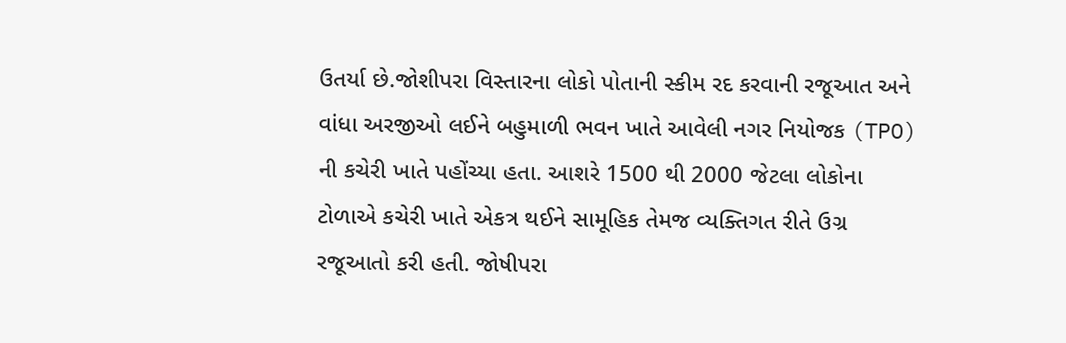ઉતર્યા છે.જોશીપરા વિસ્તારના લોકો પોતાની સ્કીમ રદ કરવાની રજૂઆત અને વાંધા અરજીઓ લઈને બહુમાળી ભવન ખાતે આવેલી નગર નિયોજક (TPO) ની કચેરી ખાતે પહોંચ્યા હતા. આશરે 1500 થી 2000 જેટલા લોકોના ટોળાએ કચેરી ખાતે એકત્ર થઈને સામૂહિક તેમજ વ્યક્તિગત રીતે ઉગ્ર રજૂઆતો કરી હતી. જોષીપરા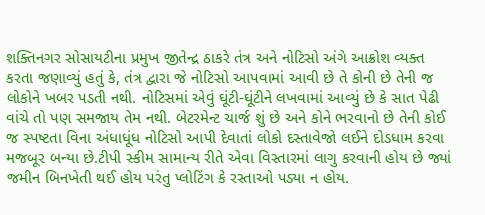શક્તિનગર સોસાયટીના પ્રમુખ જીતેન્દ્ર ઠાકરે તંત્ર અને નોટિસો અંગે આક્રોશ વ્યક્ત કરતા જણાવ્યું હતું કે, તંત્ર દ્વારા જે નોટિસો આપવામાં આવી છે તે કોની છે તેની જ લોકોને ખબર પડતી નથી. નોટિસમાં એવું ઘૂંટી-ઘૂંટીને લખવામાં આવ્યું છે કે સાત પેઢી વાંચે તો પણ સમજાય તેમ નથી. બેટરમેન્ટ ચાર્જ શું છે અને કોને ભરવાનો છે તેની કોઈ જ સ્પષ્ટતા વિના અંધાધૂંધ નોટિસો આપી દેવાતાં લોકો દસ્તાવેજો લઈને દોડધામ કરવા મજબૂર બન્યા છે.ટીપી સ્કીમ સામાન્ય રીતે એવા વિસ્તારમાં લાગુ કરવાની હોય છે જ્યાં જમીન બિનખેતી થઈ હોય પરંતુ પ્લોટિંગ કે રસ્તાઓ પડ્યા ન હોય.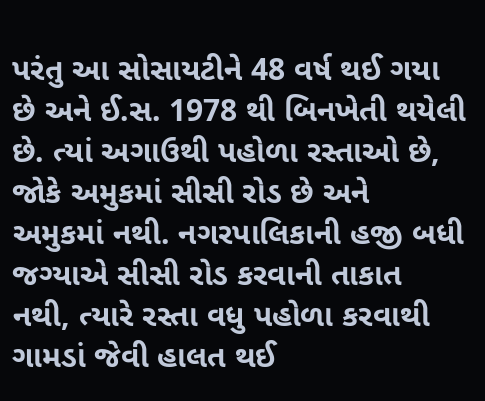પરંતુ આ સોસાયટીને 48 વર્ષ થઈ ગયા છે અને ઈ.સ. 1978 થી બિનખેતી થયેલી છે. ત્યાં અગાઉથી પહોળા રસ્તાઓ છે, જોકે અમુકમાં સીસી રોડ છે અને અમુકમાં નથી. નગરપાલિકાની હજી બધી જગ્યાએ સીસી રોડ કરવાની તાકાત નથી, ત્યારે રસ્તા વધુ પહોળા કરવાથી ગામડાં જેવી હાલત થઈ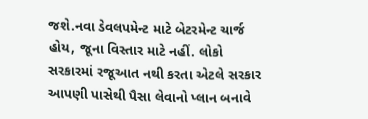જશે.નવા ડેવલપમેન્ટ માટે બેટરમેન્ટ ચાર્જ હોય, જૂના વિસ્તાર માટે નહીં. લોકો સરકારમાં રજૂઆત નથી કરતા એટલે સરકાર આપણી પાસેથી પૈસા લેવાનો પ્લાન બનાવે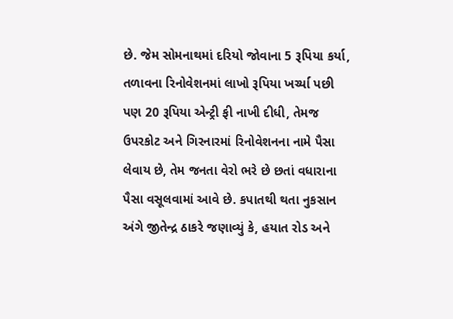છે. જેમ સોમનાથમાં દરિયો જોવાના 5 રૂપિયા કર્યા, તળાવના રિનોવેશનમાં લાખો રૂપિયા ખર્ચ્યા પછી પણ 20 રૂપિયા એન્ટ્રી ફી નાખી દીધી, તેમજ ઉપરકોટ અને ગિરનારમાં રિનોવેશનના નામે પૈસા લેવાય છે, તેમ જનતા વેરો ભરે છે છતાં વધારાના પૈસા વસૂલવામાં આવે છે. કપાતથી થતા નુકસાન અંગે જીતેન્દ્ર ઠાકરે જણાવ્યું કે, હયાત રોડ અને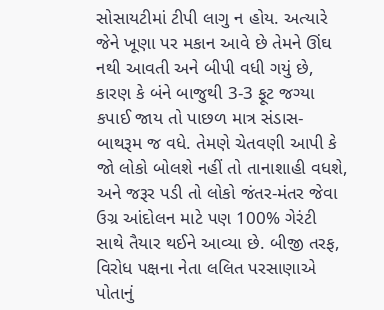સોસાયટીમાં ટીપી લાગુ ન હોય. અત્યારે જેને ખૂણા પર મકાન આવે છે તેમને ઊંઘ નથી આવતી અને બીપી વધી ગયું છે, કારણ કે બંને બાજુથી 3-3 ફૂટ જગ્યા કપાઈ જાય તો પાછળ માત્ર સંડાસ-બાથરૂમ જ વધે. તેમણે ચેતવણી આપી કે જો લોકો બોલશે નહીં તો તાનાશાહી વધશે, અને જરૂર પડી તો લોકો જંતર-મંતર જેવા ઉગ્ર આંદોલન માટે પણ 100% ગેરંટી સાથે તૈયાર થઈને આવ્યા છે. બીજી તરફ, વિરોધ પક્ષના નેતા લલિત પરસાણાએ પોતાનું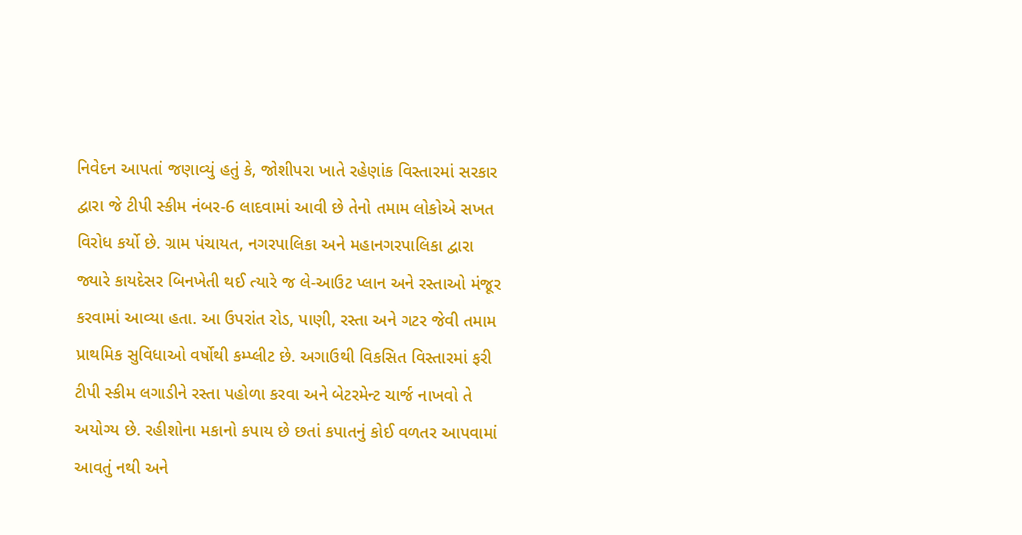નિવેદન આપતાં જણાવ્યું હતું કે, જોશીપરા ખાતે રહેણાંક વિસ્તારમાં સરકાર દ્વારા જે ટીપી સ્કીમ નંબર-6 લાદવામાં આવી છે તેનો તમામ લોકોએ સખત વિરોધ કર્યો છે. ગ્રામ પંચાયત, નગરપાલિકા અને મહાનગરપાલિકા દ્વારા જ્યારે કાયદેસર બિનખેતી થઈ ત્યારે જ લે-આઉટ પ્લાન અને રસ્તાઓ મંજૂર કરવામાં આવ્યા હતા. આ ઉપરાંત રોડ, પાણી, રસ્તા અને ગટર જેવી તમામ પ્રાથમિક સુવિધાઓ વર્ષોથી કમ્પ્લીટ છે. અગાઉથી વિકસિત વિસ્તારમાં ફરી ટીપી સ્કીમ લગાડીને રસ્તા પહોળા કરવા અને બેટરમેન્ટ ચાર્જ નાખવો તે અયોગ્ય છે. રહીશોના મકાનો કપાય છે છતાં કપાતનું કોઈ વળતર આપવામાં આવતું નથી અને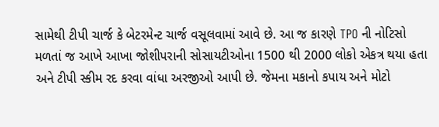સામેથી ટીપી ચાર્જ કે બેટરમેન્ટ ચાર્જ વસૂલવામાં આવે છે. આ જ કારણે TPO ની નોટિસો મળતાં જ આખે આખા જોશીપરાની સોસાયટીઓના 1500 થી 2000 લોકો એકત્ર થયા હતા અને ટીપી સ્કીમ રદ કરવા વાંધા અરજીઓ આપી છે. જેમના મકાનો કપાય અને મોટો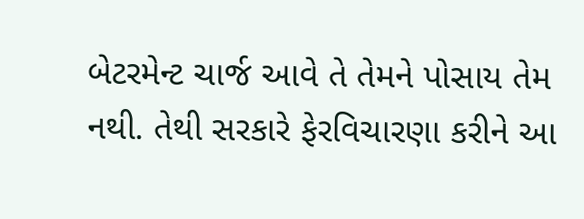બેટરમેન્ટ ચાર્જ આવે તે તેમને પોસાય તેમ નથી. તેથી સરકારે ફેરવિચારણા કરીને આ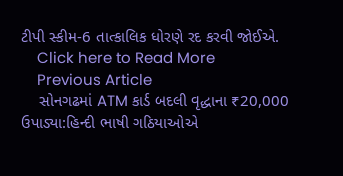ટીપી સ્કીમ-6 તાત્કાલિક ધોરણે રદ કરવી જોઈએ.
    Click here to Read More
    Previous Article
    સોનગઢમાં ATM કાર્ડ બદલી વૃદ્ધાના ₹20,000 ઉપાડ્યા:હિન્દી ભાષી ગઠિયાઓએ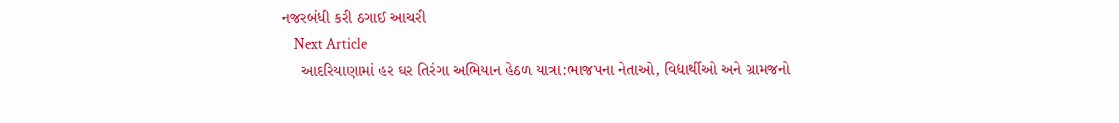નજરબંધી કરી ઠગાઈ આચરી
    Next Article
    આદરિયાણામાં હર ઘર તિરંગા અભિયાન હેઠળ યાત્રા:ભાજપના નેતાઓ, વિદ્યાર્થીઓ અને ગ્રામજનો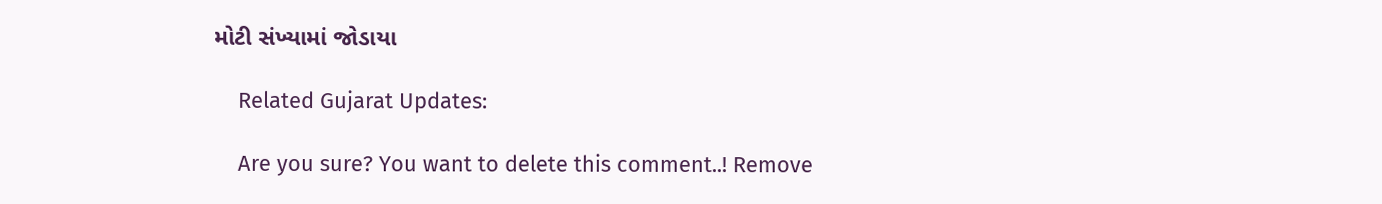મોટી સંખ્યામાં જોડાયા

    Related Gujarat Updates:

    Are you sure? You want to delete this comment..! Remove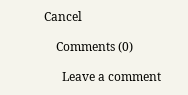Cancel

    Comments (0)

      Leave a comment